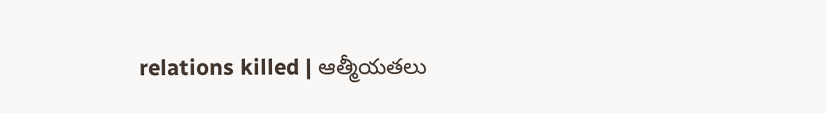relations killed | ఆత్మీయతలు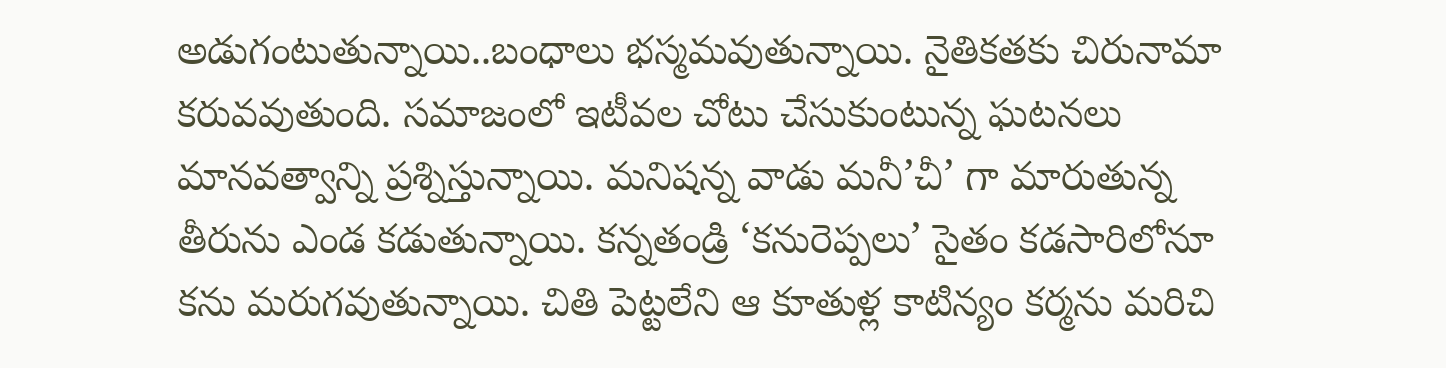అడుగంటుతున్నాయి..బంధాలు భస్మమవుతున్నాయి. నైతికతకు చిరునామా కరువవుతుంది. సమాజంలో ఇటీవల చోటు చేసుకుంటున్న ఘటనలు మానవత్వాన్ని ప్రశ్నిస్తున్నాయి. మనిషన్న వాడు మనీ’చీ’ గా మారుతున్న తీరును ఎండ కడుతున్నాయి. కన్నతండ్రి ‘కనురెప్పలు’ సైతం కడసారిలోనూ కను మరుగవుతున్నాయి. చితి పెట్టలేని ఆ కూతుళ్ల కాటిన్యం కర్మను మరిచి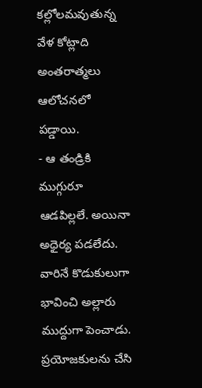కల్లోలమవుతున్న వేళ కోట్లాది అంతరాత్మలు ఆలోచనలో పడ్డాయి.
- ఆ తండ్రికి ముగ్గురూ ఆడపిల్లలే. అయినా అధైర్య పడలేదు. వారినే కొడుకులుగా భావించి అల్లారు ముద్దుగా పెంచాడు. ప్రయోజకులను చేసి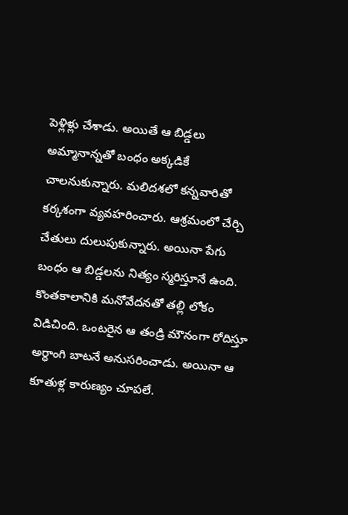పెళ్లిళ్లు చేశాడు. అయితే ఆ బిడ్డలు అమ్మానాన్నతో బంధం అక్కడికే చాలనుకున్నారు. మలిదశలో కన్నవారితో కర్కశంగా వ్యవహరించారు. ఆశ్రమంలో చేర్చి చేతులు దులుపుకున్నారు. అయినా పేగు బంధం ఆ బిడ్డలను నిత్యం స్మరిస్తూనే ఉంది. కొంతకాలానికి మనోవేదనతో తల్లి లోకం విడిచింది. ఒంటరైన ఆ తండ్రి మౌనంగా రోదిస్తూ అర్ధాంగి బాటనే అనుసరించాడు. అయినా ఆ కూతుళ్ల కారుణ్యం చూపలే.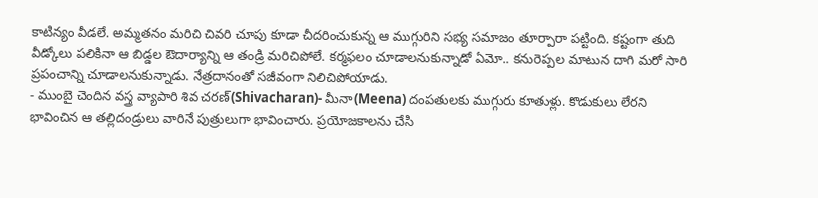కాటిన్యం వీడలే. అమ్మతనం మరిచి చివరి చూపు కూడా చీదరించుకున్న ఆ ముగ్గురిని సభ్య సమాజం తూర్పారా పట్టింది. కష్టంగా తుది వీడ్కోలు పలికినా ఆ బిడ్డల ఔదార్యాన్ని ఆ తండ్రి మరిచిపోలే. కర్మఫలం చూడాలనుకున్నాడో ఏమో.. కనురెప్పల మాటున దాగి మరో సారి ప్రపంచాన్ని చూడాలనుకున్నాడు. నేత్రదానంతో సజీవంగా నిలిచిపోయాడు.
- ముంబై చెందిన వస్త్ర వ్యాపారి శివ చరణ్(Shivacharan)- మీనా(Meena) దంపతులకు ముగ్గురు కూతుళ్లు. కొడుకులు లేరని భావించిన ఆ తల్లిదండ్రులు వారినే పుత్రులుగా భావించారు. ప్రయోజకాలను చేసి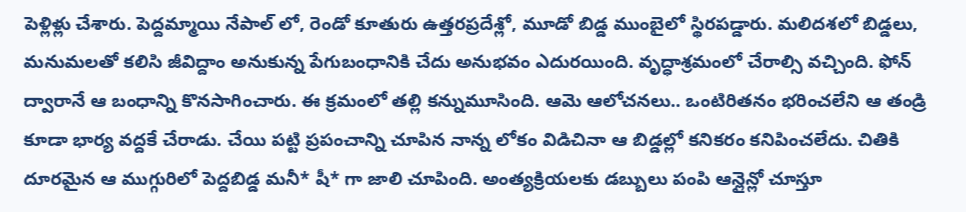పెళ్లిళ్లు చేశారు. పెద్దమ్మాయి నేపాల్ లో, రెండో కూతురు ఉత్తరప్రదేశ్లో, మూడో బిడ్డ ముంబైలో స్థిరపడ్డారు. మలిదశలో బిడ్డలు, మనుమలతో కలిసి జీవిద్దాం అనుకున్న పేగుబంధానికి చేదు అనుభవం ఎదురయింది. వృద్ధాశ్రమంలో చేరాల్సి వచ్చింది. ఫోన్ ద్వారానే ఆ బంధాన్ని కొనసాగించారు. ఈ క్రమంలో తల్లి కన్నుమూసింది. ఆమె ఆలోచనలు.. ఒంటిరితనం భరించలేని ఆ తండ్రి కూడా భార్య వద్దకే చేరాడు. చేయి పట్టి ప్రపంచాన్ని చూపిన నాన్న లోకం విడిచినా ఆ బిడ్డల్లో కనికరం కనిపించలేదు. చితికి దూరమైన ఆ ముగ్గురిలో పెద్దబిడ్డ మనీ* షీ* గా జాలి చూపింది. అంత్యక్రియలకు డబ్బులు పంపి ఆన్లైన్లో చూస్తూ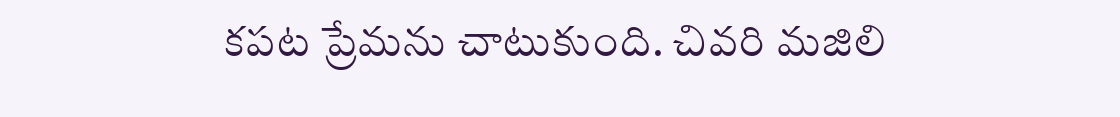కపట ప్రేమను చాటుకుంది. చివరి మజిలి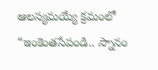ఆలస్యమయ్యే క్రమంలో “ఇంకెంతసేపండి.. స్నానం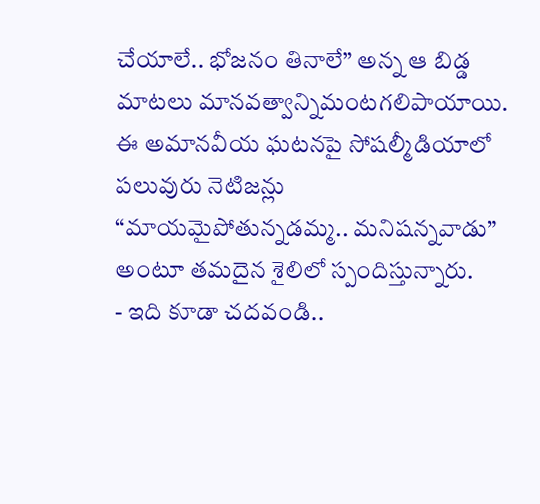చేయాలే.. భోజనం తినాలే” అన్న ఆ బిడ్డ మాటలు మానవత్వాన్నిమంటగలిపాయాయి. ఈ అమానవీయ ఘటనపై సోషల్మీడియాలో పలువురు నెటిజన్లు “మాయమైపోతున్నడమ్మ.. మనిషన్నవాడు” అంటూ తమదైన శైలిలో స్పందిస్తున్నారు.
- ఇది కూడా చదవండి..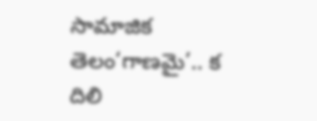సామాజిక తెలం‘గాణమై’.. క దిలి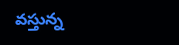వస్తున్న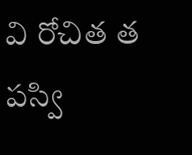వి రోచిత త పస్వి